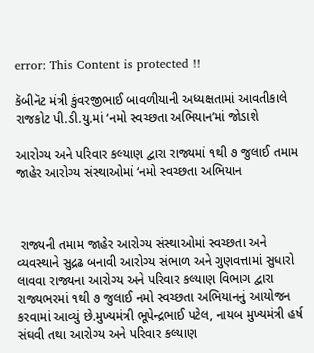error: This Content is protected !!

કૅબીનૅટ મંત્રી કુંવરજીભાઈ બાવળીયાની અધ્યક્ષતામાં આવતીકાલે રાજકોટ પી.ડી.યુ.માં ‘નમો સ્વચ્છતા અભિયાન’માં જોડાશે

આરોગ્ય અને પરિવાર કલ્યાણ દ્વારા રાજ્યમાં ૧થી ૭ જુલાઈ તમામ જાહેર આરોગ્ય સંસ્થાઓમાં ‘નમો સ્વચ્છતા અભિયાન



 રાજ્યની તમામ જાહેર આરોગ્ય સંસ્થાઓમાં સ્વચ્છતા અને વ્યવસ્થાને સુદ્રઢ બનાવી આરોગ્ય સંભાળ અને ગુણવત્તામાં સુધારો લાવવા રાજ્યના આરોગ્ય અને પરિવાર કલ્યાણ વિભાગ દ્વારા રાજ્યભરમાં ૧થી ૭ જુલાઈ નમો સ્વચ્છતા અભિયાનનું આયોજન કરવામાં આવ્યું છે.મુખ્યમંત્રી ભૂપેન્દ્રભાઈ પટેલ, નાયબ મુખ્યમંત્રી હર્ષ સંઘવી તથા આરોગ્ય અને પરિવાર કલ્યાણ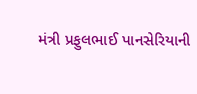મંત્રી પ્રફુલભાઈ પાનસેરિયાની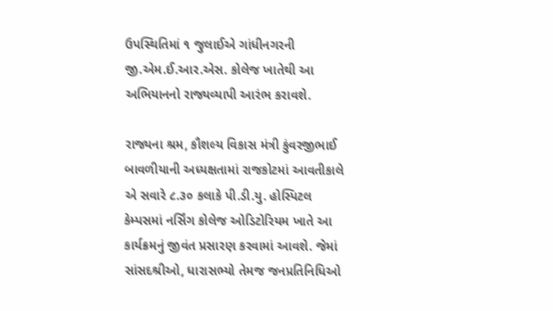ઉપસ્થિતિમાં ૧ જુલાઈએ ગાંધીનગરની જી.એમ.ઈ.આર.એસ. કોલેજ ખાતેથી આ અભિયાનનો રાજ્યવ્યાપી આરંભ કરાવશે.

રાજ્યના શ્રમ, કૌશલ્ય વિકાસ મંત્રી કુંવરજીભાઈ બાવળીયાની અધ્યક્ષતામાં રાજકોટમાં આવતીકાલે એ સવારે ૮.૩૦ કલાકે પી.ડી.યુ. હોસ્પિટલ કેમ્પસમાં નર્સિંગ કોલેજ ઓડિટોરિયમ ખાતે આ કાર્યક્રમનું જીવંત પ્રસારણ કરવામાં આવશે. જેમાં સાંસદશ્રીઓ, ધારાસભ્યો તેમજ જનપ્રતિનિધિઓ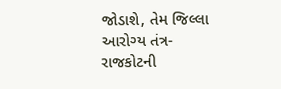જોડાશે, તેમ જિલ્લા આરોગ્ય તંત્ર-રાજકોટની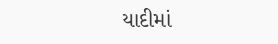યાદીમાં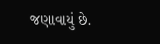જણાવાયું છે.